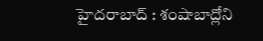హైదరాబాద్ : శంషాబాద్లోని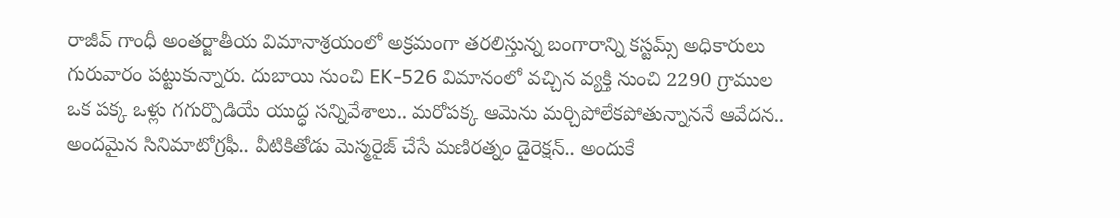రాజీవ్ గాంధీ అంతర్జాతీయ విమానాశ్రయంలో అక్రమంగా తరలిస్తున్న బంగారాన్ని కస్టమ్స్ అధికారులు గురువారం పట్టుకున్నారు. దుబాయి నుంచి EK-526 విమానంలో వచ్చిన వ్యక్తి నుంచి 2290 గ్రాముల
ఒక పక్క ఒళ్లు గగుర్పొడియే యుద్ధ సన్నివేశాలు.. మరోపక్క ఆమెను మర్చిపోలేకపోతున్నాననే ఆవేదన.. అందమైన సినిమాటోగ్రఫీ.. వీటికితోడు మెస్మరైజ్ చేసే మణిరత్నం డైరెక్షన్.. అందుకే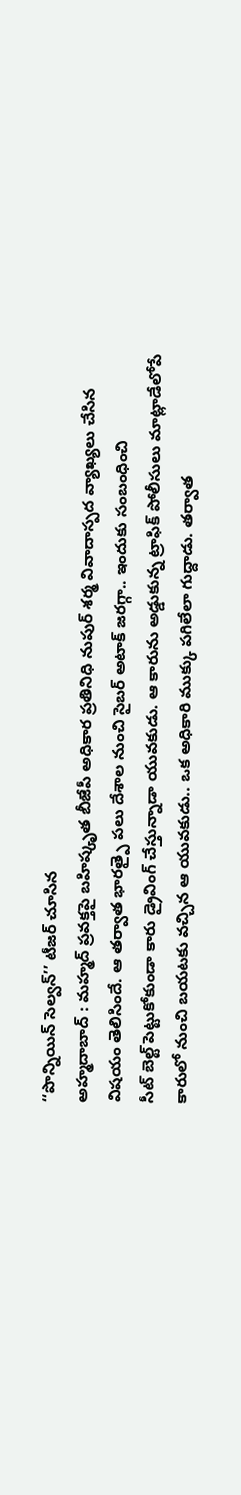‘‘పొన్నియిన్ సెల్వన్’’ టీజర్ చూసిన
అహ్మదాబాద్ : మహ్మద్ ప్రవక్తపై బహిష్కృత బీజేపీ అధికార ప్రతినిధి నుపుర్ శర్మ వివాదాస్పద వ్యాఖ్యలు చేసిన విషయం తెలిసిందే. ఆ తర్వాత భారత్పై పలు దేశాల నుంచి సైబర్ అటాక్ జరగ్గా.. ఇందుకు సంబంధించి
సీట్ బెల్ట్ పెట్టుకోకుండా కారు డ్రైవింగ్ చేస్తున్నాడా యువకుడు. ఆ కారును అడ్డుకున్న ట్రాఫిక్ పోలీసులు మాట్లాడేలోపే కారులో నుంచి బయటకు వచ్చిన ఆ యువకుడు.. ఒక అధికారి ముక్కు పగిలేలా గుద్దాడు. తర్వాత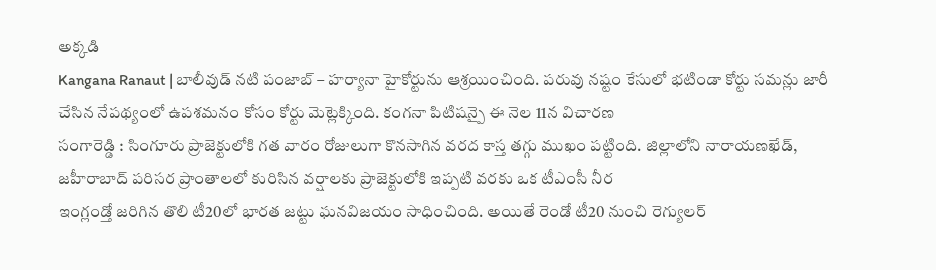అక్కడి
Kangana Ranaut | బాలీవుడ్ నటి పంజాబ్ – హర్యానా హైకోర్టును ఆశ్రయించింది. పరువు నష్టం కేసులో భటిండా కోర్టు సమన్లు జారీ చేసిన నేపథ్యంలో ఉపశమనం కోసం కోర్టు మెట్లెక్కింది. కంగనా పిటిషన్పై ఈ నెల 11న విచారణ
సంగారెడ్డి : సింగూరు ప్రాజెక్టులోకి గత వారం రోజులుగా కొనసాగిన వరద కాస్త తగ్గు ముఖం పట్టింది. జిల్లాలోని నారాయణఖేడ్, జహీరాబాద్ పరిసర ప్రాంతాలలో కురిసిన వర్షాలకు ప్రాజెక్టులోకి ఇప్పటి వరకు ఒక టీఎంసీ నీర
ఇంగ్లండ్తో జరిగిన తొలి టీ20లో భారత జట్టు ఘనవిజయం సాధించింది. అయితే రెండో టీ20 నుంచి రెగ్యులర్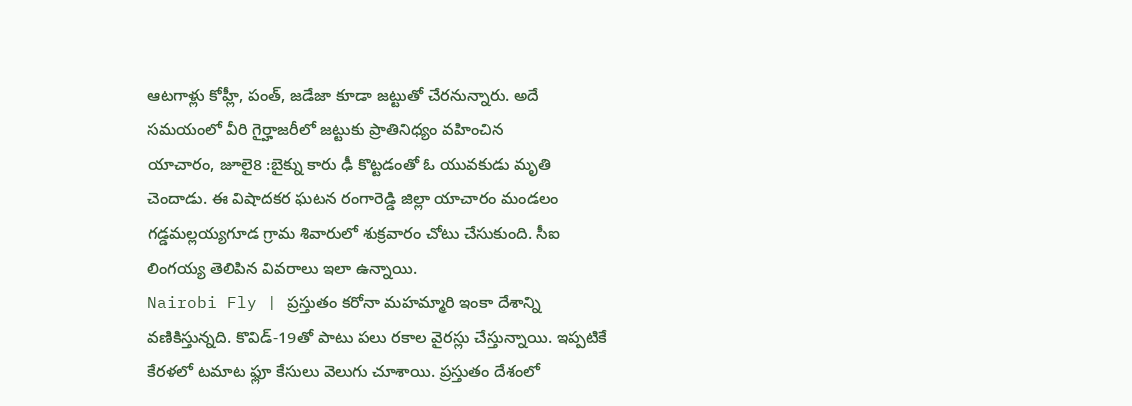ఆటగాళ్లు కోహ్లీ, పంత్, జడేజా కూడా జట్టుతో చేరనున్నారు. అదే సమయంలో వీరి గైర్హాజరీలో జట్టుకు ప్రాతినిధ్యం వహించిన
యాచారం, జూలై8 :బైక్ను కారు ఢీ కొట్టడంతో ఓ యువకుడు మృతి చెందాడు. ఈ విషాదకర ఘటన రంగారెడ్డి జిల్లా యాచారం మండలం గడ్డమల్లయ్యగూడ గ్రామ శివారులో శుక్రవారం చోటు చేసుకుంది. సీఐ లింగయ్య తెలిపిన వివరాలు ఇలా ఉన్నాయి.
Nairobi Fly | ప్రస్తుతం కరోనా మహమ్మారి ఇంకా దేశాన్ని వణికిస్తున్నది. కొవిడ్-19తో పాటు పలు రకాల వైరస్లు చేస్తున్నాయి. ఇప్పటికే కేరళలో టమాట ఫ్లూ కేసులు వెలుగు చూశాయి. ప్రస్తుతం దేశంలో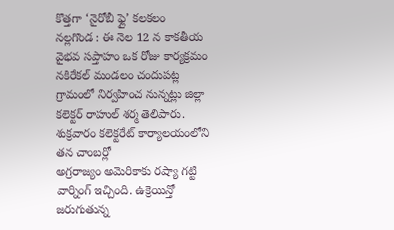కొత్తగా ‘నైరోబీ ఫ్లై’ కలకలం
నల్లగొండ : ఈ నెల 12 న కాకతీయ వైభవ సప్తాహం ఒక రోజు కార్యక్రమం నకిరేకల్ మండలం చందుపట్ల గ్రామంలో నిర్వహించ నున్నట్లు జిల్లా కలెక్టర్ రాహుల్ శర్మ తెలిపారు. శుక్రవారం కలెక్టరేట్ కార్యాలయంలోని తన చాంబర్లో
అగ్రరాజ్యం అమెరికాకు రష్యా గట్టి వార్నింగ్ ఇచ్చింది. ఉక్రెయిన్తో జరుగుతున్న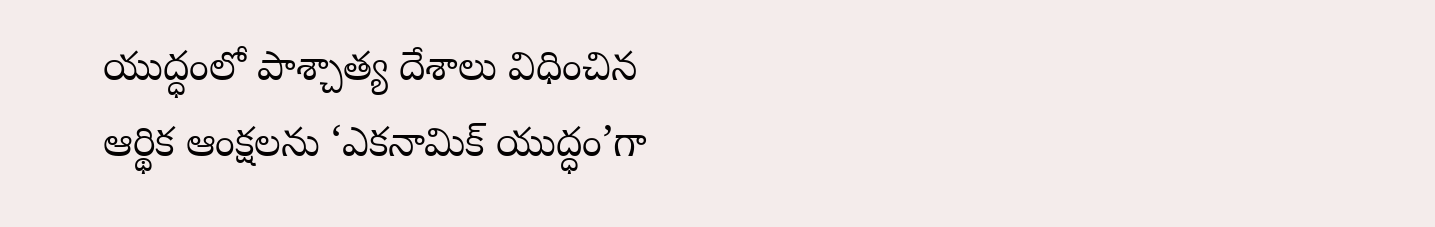యుద్ధంలో పాశ్చాత్య దేశాలు విధించిన ఆర్థిక ఆంక్షలను ‘ఎకనామిక్ యుద్ధం’గా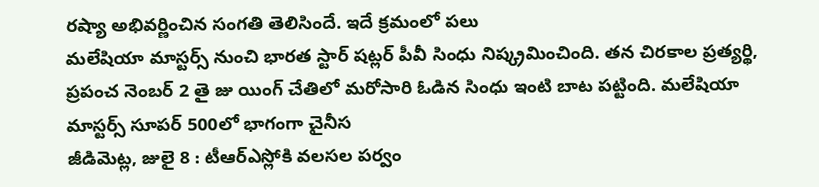రష్యా అభివర్ణించిన సంగతి తెలిసిందే. ఇదే క్రమంలో పలు
మలేషియా మాస్టర్స్ నుంచి భారత స్టార్ షట్లర్ పీవీ సింధు నిష్క్రమించింది. తన చిరకాల ప్రత్యర్థి, ప్రపంచ నెంబర్ 2 తై జు యింగ్ చేతిలో మరోసారి ఓడిన సింధు ఇంటి బాట పట్టింది. మలేషియా మాస్టర్స్ సూపర్ 500లో భాగంగా చైనీస
జీడిమెట్ల, జులై 8 : టీఆర్ఎస్లోకి వలసల పర్వం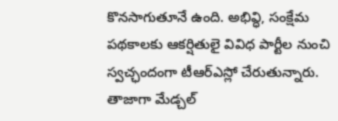కొనసాగుతూనే ఉంది. అభివ్ధి, సంక్షేమ పథకాలకు ఆకర్షితులై వివిధ పార్టీల నుంచి స్వచ్ఛందంగా టీఆర్ఎస్లో చేరుతున్నారు. తాజాగా మేడ్చల్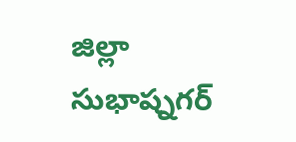జిల్లా సుభాష్నగర్